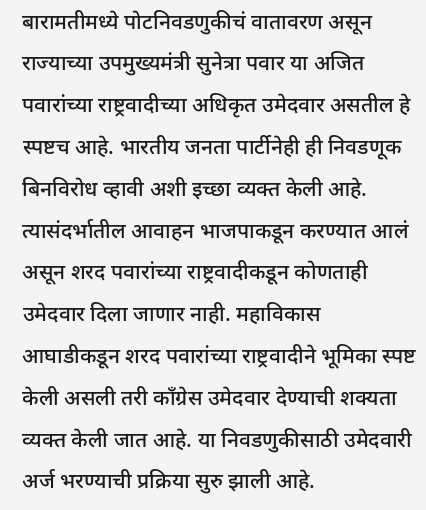बारामतीमध्ये पोटनिवडणुकीचं वातावरण असून राज्याच्या उपमुख्यमंत्री सुनेत्रा पवार या अजित पवारांच्या राष्ट्रवादीच्या अधिकृत उमेदवार असतील हे स्पष्टच आहे. भारतीय जनता पार्टीनेही ही निवडणूक बिनविरोध व्हावी अशी इच्छा व्यक्त केली आहे. त्यासंदर्भातील आवाहन भाजपाकडून करण्यात आलं असून शरद पवारांच्या राष्ट्रवादीकडून कोणताही उमेदवार दिला जाणार नाही. महाविकास आघाडीकडून शरद पवारांच्या राष्ट्रवादीने भूमिका स्पष्ट केली असली तरी काँग्रेस उमेदवार देण्याची शक्यता व्यक्त केली जात आहे. या निवडणुकीसाठी उमेदवारी अर्ज भरण्याची प्रक्रिया सुरु झाली आहे.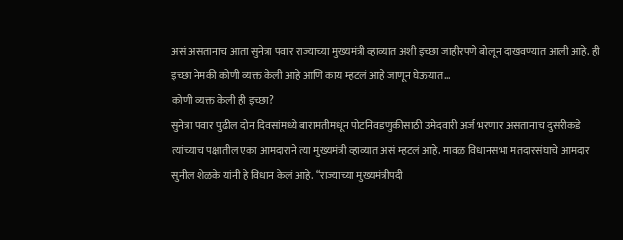असं असतानाच आता सुनेत्रा पवार राज्याच्या मुख्यमंत्री व्हाव्यात अशी इच्छा जाहीरपणे बोलून दाखवण्यात आली आहे. ही इच्छा नेमकी कोणी व्यक्त केली आहे आणि काय म्हटलं आहे जाणून घेऊयात…
कोणी व्यक्त केली ही इच्छा?
सुनेत्रा पवार पुढील दोन दिवसांमध्ये बारामतीमधून पोटनिवडणुकीसाठी उमेदवारी अर्ज भरणार असतानाच दुसरीकडे त्यांच्याच पक्षातील एका आमदाराने त्या मुख्यमंत्री व्हाव्यात असं म्हटलं आहे. मावळ विधानसभा मतदारसंघाचे आमदार सुनील शेळके यांनी हे विधान केलं आहे. “राज्याच्या मुख्यमंत्रीपदी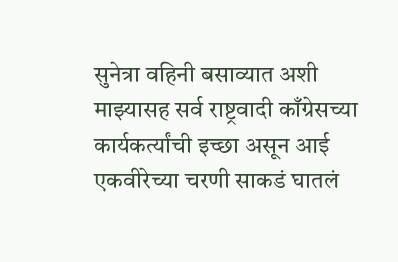सुनेत्रा वहिनी बसाव्यात अशी माझ्यासह सर्व राष्ट्रवादी काँग्रेसच्या कार्यकर्त्यांची इच्छा असून आई एकवीरेच्या चरणी साकडं घातलं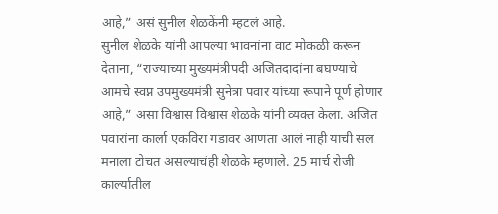आहे,” असं सुनील शेळकेंनी म्हटलं आहे.
सुनील शेळके यांनी आपल्या भावनांना वाट मोकळी करून देताना, “राज्याच्या मुख्यमंत्रीपदी अजितदादांना बघण्याचे आमचे स्वप्न उपमुख्यमंत्री सुनेत्रा पवार यांच्या रूपाने पूर्ण होणार आहे,” असा विश्वास विश्वास शेळके यांनी व्यक्त केला. अजित पवारांना कार्ला एकविरा गडावर आणता आलं नाही याची सल मनाला टोचत असल्याचंही शेळके म्हणाले. 25 मार्च रोजी कार्ल्यातील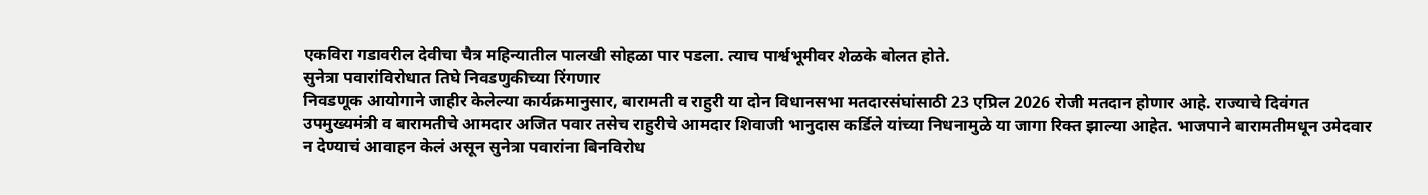एकविरा गडावरील देवीचा चैत्र महिन्यातील पालखी सोहळा पार पडला. त्याच पार्श्वभूमीवर शेळके बोलत होते.
सुनेत्रा पवारांविरोधात तिघे निवडणुकीच्या रिंगणार
निवडणूक आयोगाने जाहीर केलेल्या कार्यक्रमानुसार, बारामती व राहुरी या दोन विधानसभा मतदारसंघांसाठी 23 एप्रिल 2026 रोजी मतदान होणार आहे. राज्याचे दिवंगत उपमुख्यमंत्री व बारामतीचे आमदार अजित पवार तसेच राहुरीचे आमदार शिवाजी भानुदास कर्डिले यांच्या निधनामुळे या जागा रिक्त झाल्या आहेत. भाजपाने बारामतीमधून उमेदवार न देण्याचं आवाहन केलं असून सुनेत्रा पवारांना बिनविरोध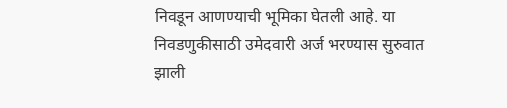निवडून आणण्याची भूमिका घेतली आहे. या निवडणुकीसाठी उमेदवारी अर्ज भरण्यास सुरुवात झाली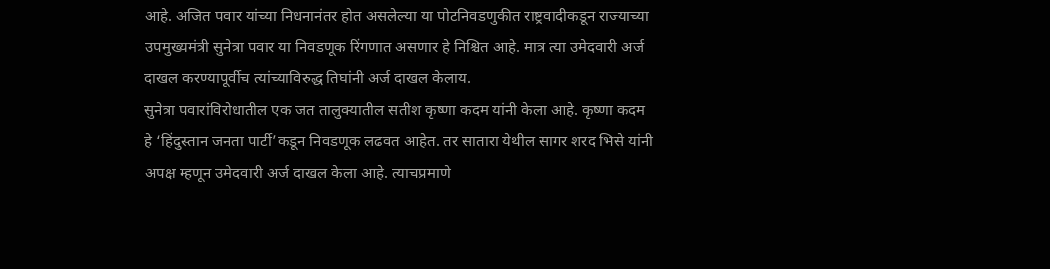आहे. अजित पवार यांच्या निधनानंतर होत असलेल्या या पोटनिवडणुकीत राष्ट्रवादीकडून राज्याच्या उपमुख्यमंत्री सुनेत्रा पवार या निवडणूक रिंगणात असणार हे निश्चित आहे. मात्र त्या उमेदवारी अर्ज दाखल करण्यापूर्वीच त्यांच्याविरुद्ध तिघांनी अर्ज दाखल केलाय.
सुनेत्रा पवारांविरोधातील एक जत तालुक्यातील सतीश कृष्णा कदम यांनी केला आहे. कृष्णा कदम हे ‘हिंदुस्तान जनता पार्टी’कडून निवडणूक लढवत आहेत. तर सातारा येथील सागर शरद भिसे यांनी अपक्ष म्हणून उमेदवारी अर्ज दाखल केला आहे. त्याचप्रमाणे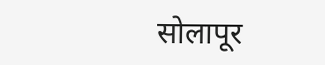सोलापूर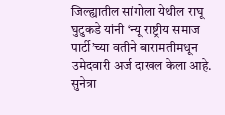जिल्ह्यातील सांगोला येथील राघू घुटुकडे यांनी ‘न्यू राष्ट्रीय समाज पार्टी’च्या वतीने बारामतीमधून उमेदवारी अर्ज दाखल केला आहे. सुनेत्रा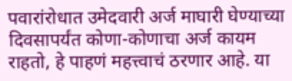पवारांरोधात उमेदवारी अर्ज माघारी घेण्याच्या दिवसापर्यंत कोणा-कोणाचा अर्ज कायम राहतो, हे पाहणं महत्त्वाचं ठरणार आहे. या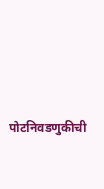पोटनिवडणुकीची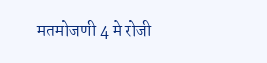मतमोजणी 4 मे रोजी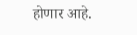होणार आहे.